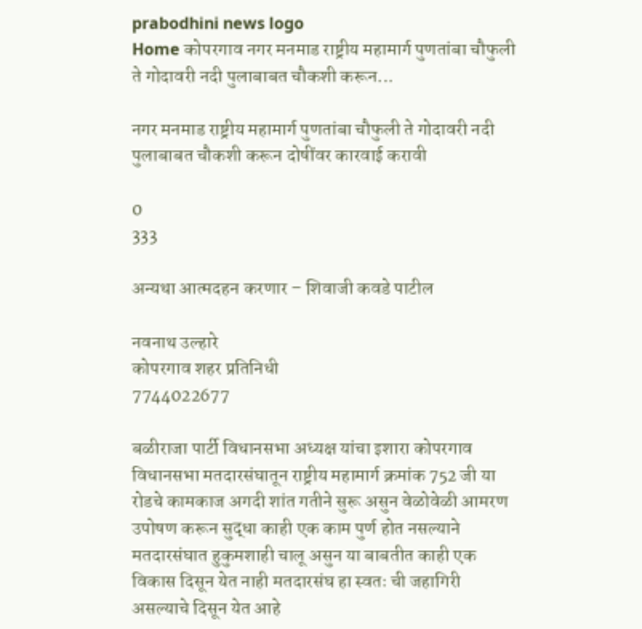prabodhini news logo
Home कोपरगाव नगर मनमाड राष्ट्रीय महामार्ग पुणतांबा चौफुली ते गोदावरी नदी पुलाबाबत चौकशी करून...

नगर मनमाड राष्ट्रीय महामार्ग पुणतांबा चौफुली ते गोदावरी नदी पुलाबाबत चौकशी करून दोषींवर कारवाई करावी

0
333

अन्यथा आत्मदहन करणार – शिवाजी कवडे पाटील

नवनाथ उल्हारे
कोपरगाव शहर प्रतिनिधी
7744022677

बळीराजा पार्टी विधानसभा अध्यक्ष यांचा इशारा कोपरगाव विधानसभा मतदारसंघातून राष्ट्रीय महामार्ग क्रमांक 752 जी या रोडचे कामकाज अगदी शांत गतीने सुरू असुन वेळोवेळी आमरण उपोषण करून सुद्धा काही एक काम पुर्ण होत नसल्याने मतदारसंघात हुकुमशाही चालू असुन या बाबतीत काही एक विकास दिसून येत नाही मतदारसंघ हा स्वतः ची जहागिरी असल्याचे दिसून येत आहे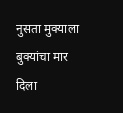नुसता मुक्याला बुक्यांचा मार दिला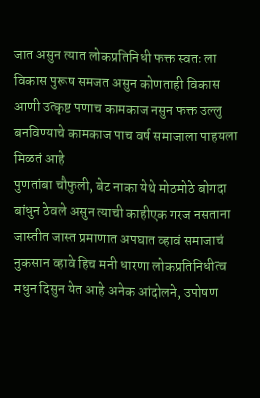जात असुन त्यात लोकप्रतिनिधी फक्त स्वतः ला विकास पुरूष समजत असुन कोणताही विकास आणी उत्कृष्ट पणाच कामकाज नसुन फक्त उल्लु बनविण्याचे कामकाज पाच वर्ष समाजाला पाहयला मिळतं आहे
पुणतांबा चौफुली, बेट नाका येथे मोठमोठे बोगदा बांधुन ठेवले असुन त्याची काहीएक गरज नसताना जास्तीत जास्त प्रमाणात अपघात व्हावं समाजाचं नुकसान व्हावे हिच मनी धारणा लोकप्रतिनिधीत्व मधुन दिसुन येत आहे अनेक आंदोलने, उपोषण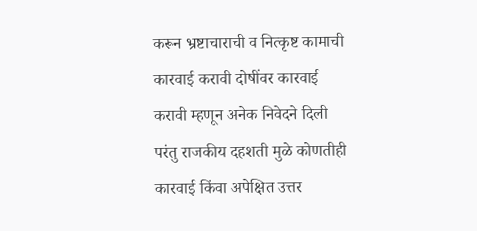करून भ्रष्टाचाराची व नित्कृष्ट कामाची कारवाई करावी दोषींवर कारवाई करावी म्हणून अनेक निवेदने दिली परंतु राजकीय दहशती मुळे कोणतीही कारवाई किंवा अपेक्षित उत्तर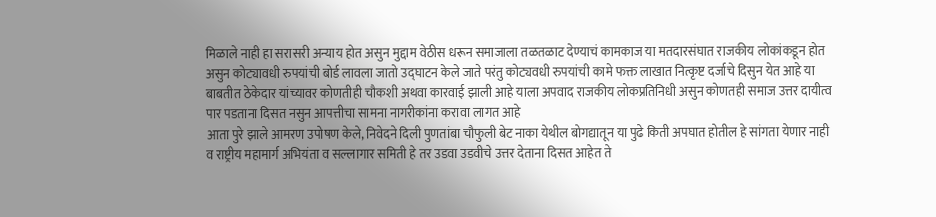मिळाले नाही हा सरासरी अन्याय होत असुन मुद्दाम वेठीस धरून समाजाला तळतळाट देण्याचं कामकाज या मतदारसंघात राजकीय लोकांकडून होत असुन कोट्यावधी रुपयांची बोर्ड लावला जातो उद्घाटन केले जाते परंतु कोट्यवधी रुपयांची कामे फक्त लाखात नित्कृष्ट दर्जाचे दिसुन येत आहे या बाबतीत ठेकेदार यांच्यावर कोणतीही चौकशी अथवा कारवाई झाली आहे याला अपवाद राजकीय लोकप्रतिनिधी असुन कोणतही समाज उत्तर दायीत्व पार पडताना दिसत नसुन आपत्तीचा सामना नागरीकांना करावा लागत आहे
आता पुरे झाले आमरण उपोषण केले, निवेदने दिली पुणतांबा चौफुली बेट नाका येथील बोगद्यातून या पुढे किती अपघात होतील हे सांगता येणार नाही व राष्ट्रीय महामार्ग अभियंता व सल्लागार समिती हे तर उडवा उडवीचे उत्तर देताना दिसत आहेत ते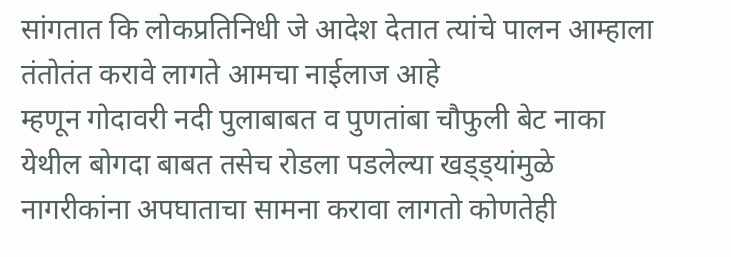सांगतात कि लोकप्रतिनिधी जे आदेश देतात त्यांचे पालन आम्हाला तंतोतंत करावे लागते आमचा नाईलाज आहे
म्हणून गोदावरी नदी पुलाबाबत व पुणतांबा चौफुली बेट नाका येथील बोगदा बाबत तसेच रोडला पडलेल्या खड्ड्यांमुळे नागरीकांना अपघाताचा सामना करावा लागतो कोणतेही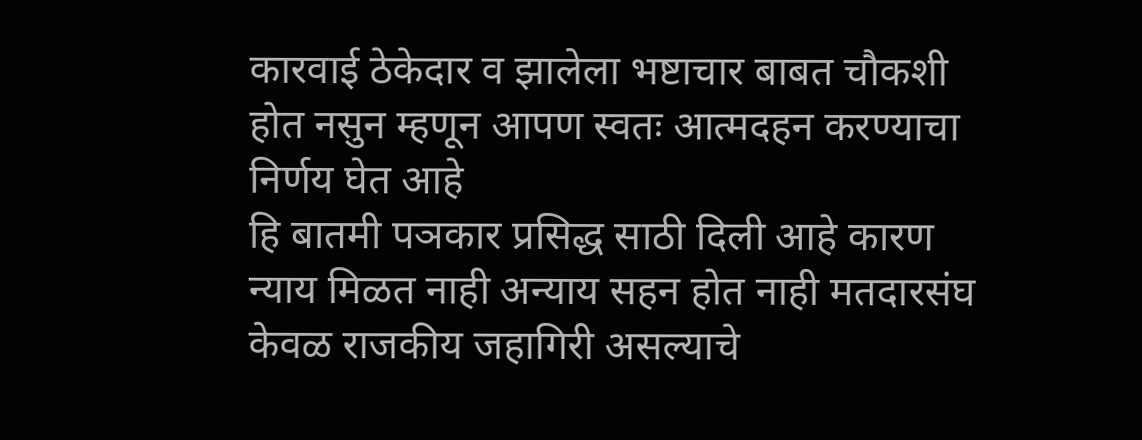कारवाई ठेकेदार व झालेला भष्टाचार बाबत चौकशी होत नसुन म्हणून आपण स्वतः आत्मदहन करण्याचा निर्णय घेत आहे
हि बातमी पञकार प्रसिद्ध साठी दिली आहे कारण न्याय मिळत नाही अन्याय सहन होत नाही मतदारसंघ केवळ राजकीय जहागिरी असल्याचे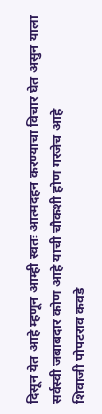दिसून येत आहे म्हणून आम्ही स्वतः आत्मदहन करण्याचा विचार घेत असुन याला सर्वस्वी जबाबदार कोण आहे याची चौकशी होण गरजेच आहे
शिवाजी पोपटराव कवडे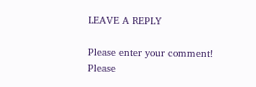LEAVE A REPLY

Please enter your comment!
Please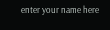enter your name here